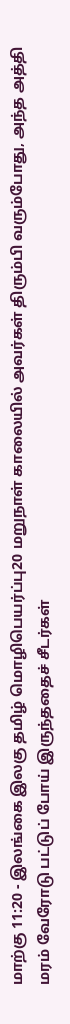மாற்கு 11:20 - இலங்கை இலகு தமிழ் மொழிபெயர்ப்பு20 மறுநாள் காலையில் அவர்கள் திரும்பி வரும்போது, அந்த அத்தி மரம் வேரோடு பட்டுப் போய் இருந்ததைச் சீடர்கள்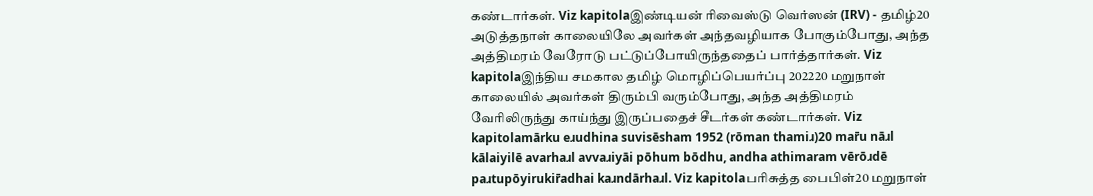கண்டார்கள். Viz kapitolaஇண்டியன் ரிவைஸ்டு வெர்ஸன் (IRV) - தமிழ்20 அடுத்தநாள் காலையிலே அவர்கள் அந்தவழியாக போகும்போது, அந்த அத்திமரம் வேரோடு பட்டுப்போயிருந்ததைப் பார்த்தார்கள். Viz kapitolaஇந்திய சமகால தமிழ் மொழிப்பெயர்ப்பு 202220 மறுநாள் காலையில் அவர்கள் திரும்பி வரும்போது, அந்த அத்திமரம் வேரிலிருந்து காய்ந்து இருப்பதைச் சீடர்கள் கண்டார்கள். Viz kapitolamārku eɹudhina suvisēsham 1952 (rōman thamiɹ)20 mar̄u nāɹl kālaiyilē avarhaɹl avvaɹiyāi pōhum bōdhu, andha athimaram vērōɹdē paɹtupōyirukir̄adhai kaɹndārhaɹl. Viz kapitolaபரிசுத்த பைபிள்20 மறுநாள்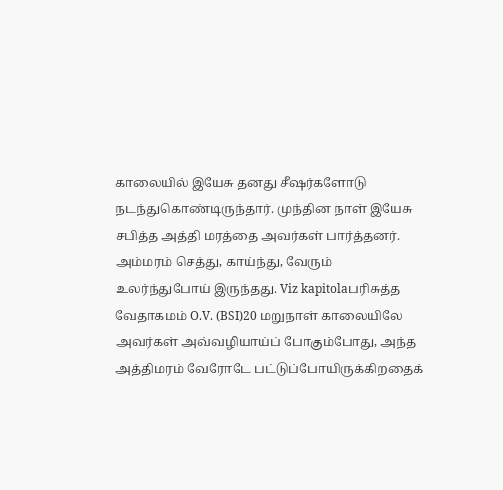காலையில் இயேசு தனது சீஷர்களோடு நடந்துகொண்டிருந்தார். முந்தின நாள் இயேசு சபித்த அத்தி மரத்தை அவர்கள் பார்த்தனர். அம்மரம் செத்து, காய்ந்து, வேரும் உலர்ந்துபோய் இருந்தது. Viz kapitolaபரிசுத்த வேதாகமம் O.V. (BSI)20 மறுநாள் காலையிலே அவர்கள் அவ்வழியாய்ப் போகும்போது, அந்த அத்திமரம் வேரோடே பட்டுப்போயிருக்கிறதைக்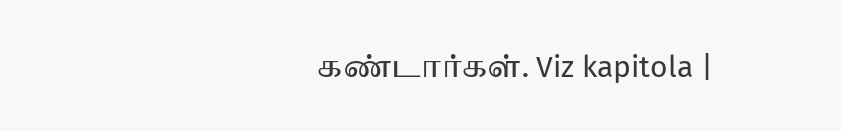கண்டார்கள். Viz kapitola |